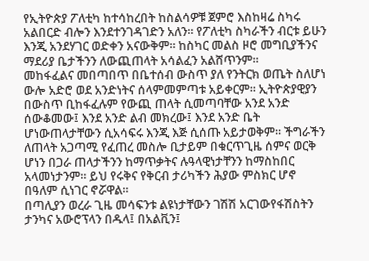የኢትዮጵያ ፖለቲካ ከተሳከረበት ከስልሳዎቹ ጀምሮ እስከዛሬ ስካሩ አልበርድ ብሎን እንደተንገዳገድን አለን። የፖለቲካ ስካራችን ብርቱ ይሁን እንጂ አንደሃገር ወድቀን አናውቅም። ከስካር መልስ ዞሮ መግቢያችንና ማደሪያ ቤታችንን ለውጪጠላት አሳልፈን አልሸጥንም።
መከፋፈልና መበጣበጥ በቤተሰብ ውስጥ ያለ የንትርክ ወጤት ስለሆነ ውሎ አድሮ ወደ አንድነትና ሰላምመምጣቱ አይቀርም። ኢትዮጵያዊያን በውስጥ ቢከፋፈሉም የውጪ ጠላት ሲመጣባቸው አንደ አንድ ሰውቆመው፤ እንደ አንድ ልብ መክረው፤ እንደ አንድ ቤት ሆነውጠላታቸውን ሲአሳፍሩ እንጂ እጅ ሲሰጡ አይታወቅም። ችግራችን ለጠላት አጋጣሚ የፈጠረ መስሎ ቢታይም በቁርጥጊዜ ሰምና ወርቅ ሆነን በጋራ ጠላታችንን ከማጥቃትና ሉዓላዊነታቸንን ከማስከበር አላመነታንም። ይህ የሩቅና የቅርብ ታሪካችን ሕያው ምስክር ሆኖ በዓለም ሲነገር ኖሯዋል።
በጣሊያን ወረራ ጊዜ መሳፍንቱ ልዩነታቸውን ገሽሽ አርገውየፋሽስትን ታንካና አውሮፕላን በዱላ፤ በአልቪን፤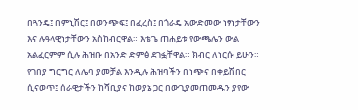በጓንዴ፤ በምኒሽር፤ በወንጭፍ፤ በፈረስ፤ በጎራዴ አውድመው ነፃነታቸውን እና ሉዓላዊነታቸውን አስከብርዋል። እቴጌ ጠሐይቱ የውጫሌን ውል አልፈርምም ሲሉ ሕዝቡ በአንድ ድምፅ ደገፏቸዋል። ክብር ለነርሱ ይሁን።
የገበያ ግርግር ለሌባ ያመቻል እንዲሉ ሕዝባችን በነጭና በቀይሽበር ሲናወጥ፤ ሰራዊታችን ከሻቢያና ከወያኔ ጋር በውጊያመጠመዱን ያየው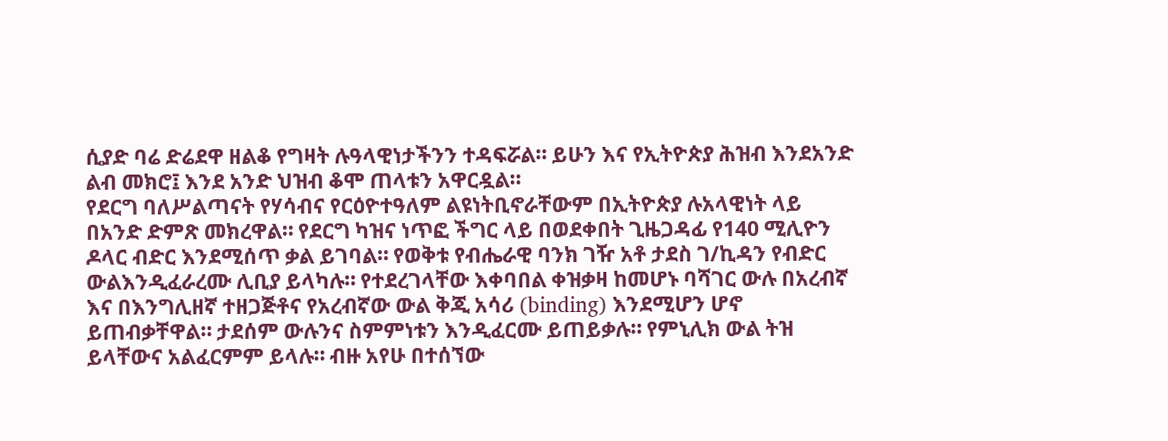ሲያድ ባሬ ድሬደዋ ዘልቆ የግዛት ሉዓላዊነታችንን ተዳፍሯል። ይሁን እና የኢትዮጵያ ሕዝብ እንደአንድ ልብ መክሮ፤ እንደ አንድ ህዝብ ቆሞ ጠላቱን አዋርዷል።
የደርግ ባለሥልጣናት የሃሳብና የርዕዮተዓለም ልዩነትቢኖራቸውም በኢትዮጵያ ሉአላዊነት ላይ በአንድ ድምጽ መክረዋል። የደርግ ካዝና ነጥፎ ችግር ላይ በወደቀበት ጊዜጋዳፊ የ140 ሚሊዮን ዶላር ብድር እንደሚሰጥ ቃል ይገባል። የወቅቱ የብሔራዊ ባንክ ገዥ አቶ ታደስ ገ/ኪዳን የብድር ውልእንዲፈራረሙ ሊቢያ ይላካሉ። የተደረገላቸው እቀባበል ቀዝቃዛ ከመሆኑ ባሻገር ውሉ በአረብኛ እና በእንግሊዘኛ ተዘጋጅቶና የአረብኛው ውል ቅጂ አሳሪ (binding) እንደሚሆን ሆኖ ይጠብቃቸዋል። ታደሰም ውሉንና ስምምነቱን እንዲፈርሙ ይጠይቃሉ። የምኒሊክ ውል ትዝ ይላቸውና አልፈርምም ይላሉ። ብዙ አየሁ በተሰኘው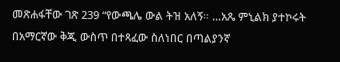መጽሐፋቸው ገጽ 239 “የውጫሌ ውል ትዝ አለኝ። …አጼ ምኒልክ ያተኮሩት በአማርኛው ቅጂ ውስጥ በተጻፈው ስለነበር በጣልያንኛ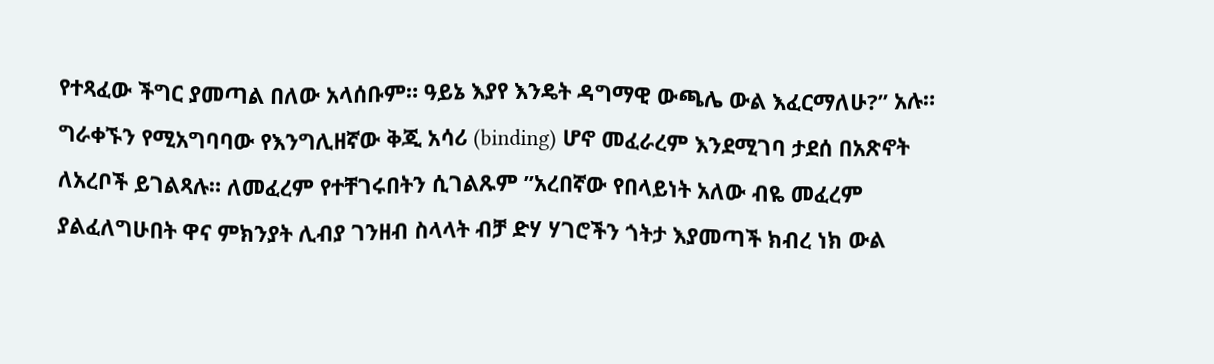የተጻፈው ችግር ያመጣል በለው አላሰቡም። ዓይኔ እያየ እንዴት ዳግማዊ ውጫሌ ውል እፈርማለሁ?” አሉ።
ግራቀኙን የሚአግባባው የእንግሊዘኛው ቅጂ አሳሪ (binding) ሆኖ መፈራረም እንደሚገባ ታደሰ በአጽኖት ለአረቦች ይገልጻሉ። ለመፈረም የተቸገሩበትን ሲገልጹም ”አረበኛው የበላይነት አለው ብዬ መፈረም ያልፈለግሁበት ዋና ምክንያት ሊብያ ገንዘብ ስላላት ብቻ ድሃ ሃገሮችን ጎትታ እያመጣች ክብረ ነክ ውል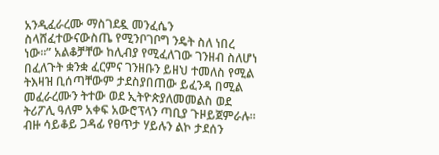አንዲፈራረሙ ማስገደዷ መንፈሴን ስላሸፈተውናውስጤ የሚንቦገቦግ ንዴት ስለ ነበረ ነው።” አልቆቻቸው ከሊብያ የሚፈለገው ገንዘብ ስለሆነ በፈለጉት ቋንቋ ፈርምና ገንዘቡን ይዘህ ተመለስ የሚል ትእዛዝ ቢሰጣቸውም ታደስያበጠው ይፈንዳ በሚል መፈራረሙን ትተው ወደ ኢትዮጵያለመመልስ ወደ ትሪፖሊ ዓለም አቀፍ አውሮፕላን ጣቢያ ጉዞይጀምራሉ። ብዙ ሳይቆይ ጋዳፊ የፀጥታ ሃይሉን ልኮ ታደሰን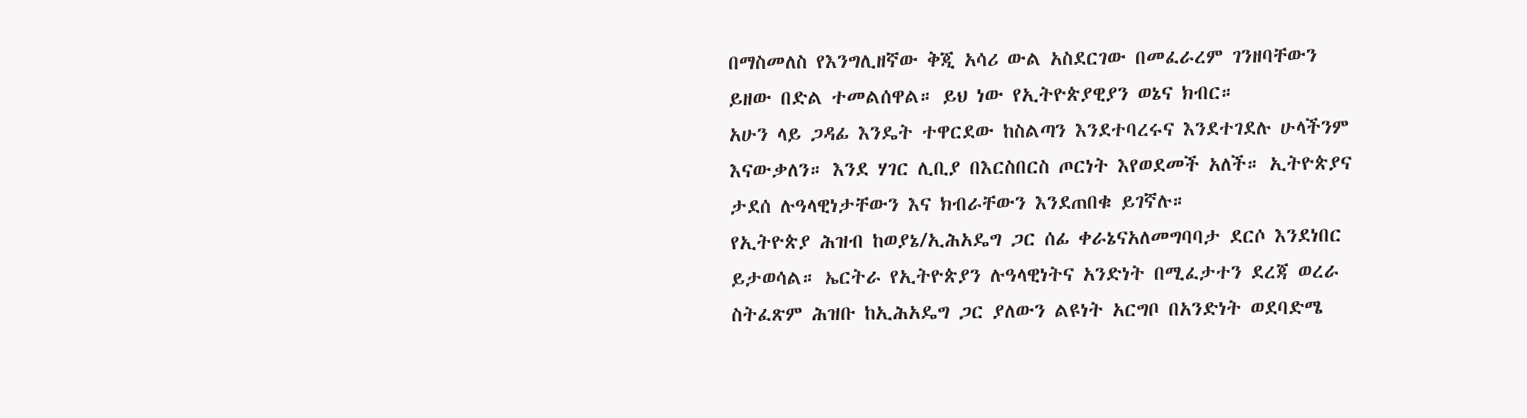በማስመለስ የእንግሊዘኛው ቅጂ አሳሪ ውል አስደርገው በመፈራረም ገንዘባቸውን ይዘው በድል ተመልሰዋል። ይህ ነው የኢትዮጵያዊያን ወኔና ክብር።
አሁን ላይ ጋዳፊ እንዴት ተዋርደው ከስልጣን እንደተባረሩና እንደተገደሉ ሁላችንም እናውቃለን። እንደ ሃገር ሊቢያ በእርስበርስ ጦርነት እየወደመች አለች። ኢትዮጵያና ታደሰ ሉዓላዊነታቸውን እና ክብራቸውን እንደጠበቁ ይገኛሉ።
የኢትዮጵያ ሕዝብ ከወያኔ/ኢሕአዴግ ጋር ሰፊ ቀራኔናአለመግባባታ ደርሶ እንደነበር ይታወሳል። ኤርትራ የኢትዮጵያን ሉዓላዊነትና አንድነት በሚፈታተን ደረጃ ወረራ ስትፈጽም ሕዝቡ ከኢሕአዴግ ጋር ያለውን ልዩነት አርግቦ በአንድነት ወደባድሜ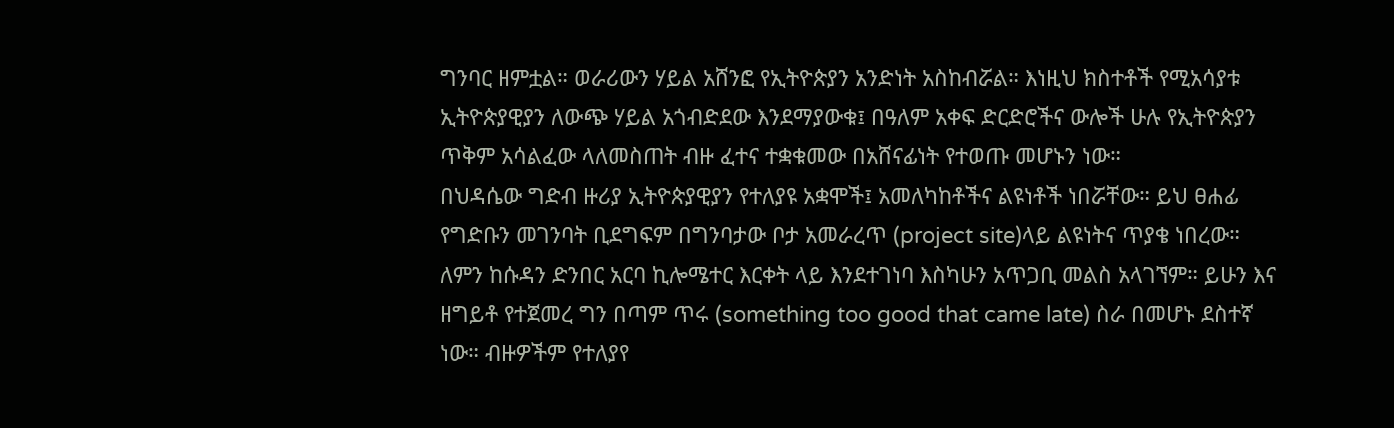ግንባር ዘምቷል። ወራሪውን ሃይል አሸንፎ የኢትዮጵያን አንድነት አስከብሯል። እነዚህ ክስተቶች የሚአሳያቱ ኢትዮጵያዊያን ለውጭ ሃይል አጎብድደው እንደማያውቁ፤ በዓለም አቀፍ ድርድሮችና ውሎች ሁሉ የኢትዮጵያን ጥቅም አሳልፈው ላለመስጠት ብዙ ፈተና ተቋቁመው በአሸናፊነት የተወጡ መሆኑን ነው።
በህዳሴው ግድብ ዙሪያ ኢትዮጵያዊያን የተለያዩ አቋሞች፤ አመለካከቶችና ልዩነቶች ነበሯቸው። ይህ ፀሐፊ የግድቡን መገንባት ቢደግፍም በግንባታው ቦታ አመራረጥ (project site)ላይ ልዩነትና ጥያቄ ነበረው። ለምን ከሱዳን ድንበር አርባ ኪሎሜተር እርቀት ላይ እንደተገነባ እስካሁን አጥጋቢ መልስ አላገኘም። ይሁን እና ዘግይቶ የተጀመረ ግን በጣም ጥሩ (something too good that came late) ስራ በመሆኑ ደስተኛ ነው። ብዙዎችም የተለያየ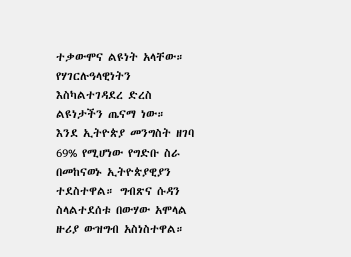ተቃውሞና ልዩነት አላቸው። የሃገርሉዓላዊነትን እስካልተገዳደረ ድረስ ልዩነታችን ጤናማ ነው።
እንደ ኢትዮጵያ መንግስት ዘገባ 69% የሚሆነው የግድቡ ስራ በመከናወኑ ኢትዮጵያዊያን ተደስተዋል። ግብጽና ሱዳን ስላልተደሰቱ በውሃው አሞላል ዙሪያ ውዝግብ አስነስተዋል።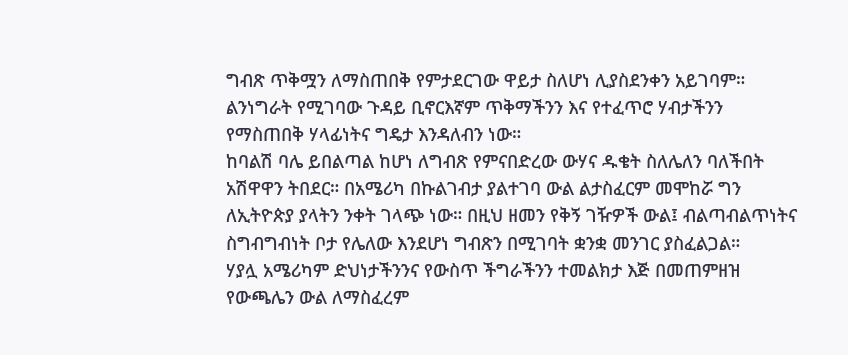ግብጽ ጥቅሟን ለማስጠበቅ የምታደርገው ዋይታ ስለሆነ ሊያስደንቀን አይገባም። ልንነግራት የሚገባው ጉዳይ ቢኖርእኛም ጥቅማችንን እና የተፈጥሮ ሃብታችንን የማስጠበቅ ሃላፊነትና ግዴታ እንዳለብን ነው።
ከባልሽ ባሌ ይበልጣል ከሆነ ለግብጽ የምናበድረው ውሃና ዱቄት ስለሌለን ባለችበት አሽዋዋን ትበደር። በአሜሪካ በኩልገብታ ያልተገባ ውል ልታስፈርም መሞከሯ ግን ለኢትዮጵያ ያላትን ንቀት ገላጭ ነው። በዚህ ዘመን የቅኝ ገዥዎች ውል፤ ብልጣብልጥነትና ስግብግብነት ቦታ የሌለው እንደሆነ ግብጽን በሚገባት ቋንቋ መንገር ያስፈልጋል።
ሃያሏ አሜሪካም ድህነታችንንና የውስጥ ችግራችንን ተመልክታ እጅ በመጠምዘዝ የውጫሌን ውል ለማስፈረም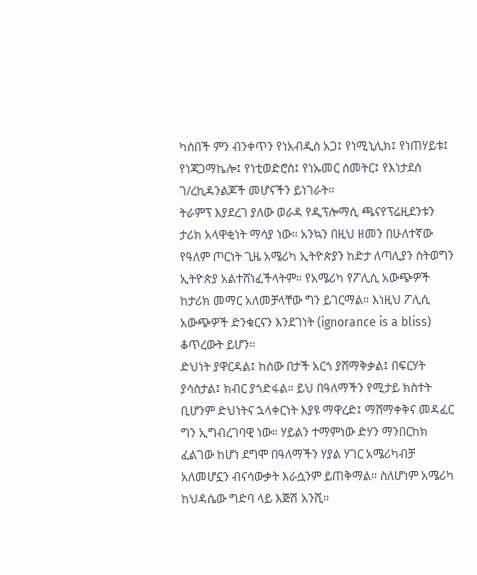ካሰበች ምን ብንቀጥን የነአብዲስ አጋ፤ የነሚኒሊክ፤ የነጠሃይቱ፤ የነጃጋማኬሎ፤ የነቲወድሮስ፤ የነኡመር ሰመትር፤ የእነታደሰ ገ/ረኪዳንልጆች መሆናችን ይነገራት።
ትራምፕ እያደረገ ያለው ወራዳ የዲፕሎማሲ ጫናየፕሬዚደንቱን ታሪክ አላዋቂነት ማሳያ ነው። አንኳን በዚህ ዘመን በሁለተኛው የዓለም ጦርነት ጊዜ አሜሪካ ኢትዮጵያን ከድታ ለጣሊያን ስትወግን ኢትዮጵያ አልተሸነፈችላትም። የአሜሪካ የፖሊሲ አውጭዎች ከታሪክ መማር አለመቻላቸው ግን ይገርማል። እነዚህ ፖሊሲ አውጭዎች ድንቁርናን እንደገነት (ignorance is a bliss) ቆጥረውት ይሆን።
ድህነት ያዋርዳል፤ ከሰው በታች አርጎ ያሸማቅቃል፤ በፍርሃት ያሳስታል፤ ክብር ያጎድፋል። ይህ በዓለማችን የሚታይ ክስተት ቢሆንም ድህነትና ኋላቀርነት እያዩ ማዋረድ፤ ማሸማቀቅና መዳፈር ግን ኢግብረገባዊ ነው። ሃይልን ተማምነው ድሃን ማንበርከክ ፈልገው ከሆነ ደግሞ በዓለማችን ሃያል ሃገር አሜሪካብቻ አለመሆኗን ብናሳውቃት እራሷንም ይጠቅማል። ስለሆነም አሜሪካ ከህዳሴው ግድባ ላይ እጅሽ አንሺ።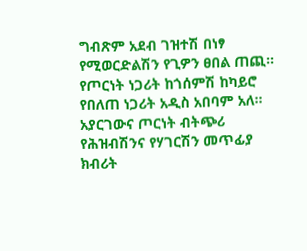ግብጽም አደብ ገዝተሽ በነፃ የሚወርድልሽን የጊዎን ፀበል ጠጪ። የጦርነት ነጋሪት ከጎሰምሽ ከካይሮ የበለጠ ነጋሪት አዲስ አበባም አለ። አያርገውና ጦርነት ብትጭሪ የሕዝብሽንና የሃገርሽን መጥፊያ ክብሪት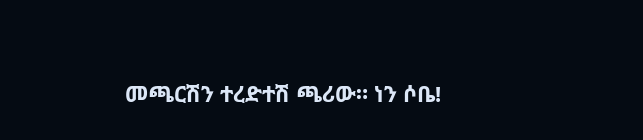መጫርሽን ተረድተሽ ጫሪው። ነን ሶቤ!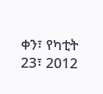ቀን፣ የካቲት 23፣ 2012